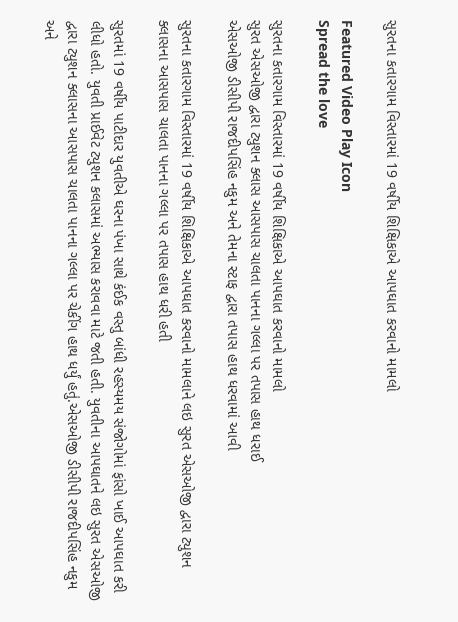સુરતના કતારગામ વિસ્તારમાં 19 વર્ષીય શિક્ષિકાએ આપઘાત કરવાનો મામલો

Featured Video Play Icon
Spread the love

સુરતના કતારગામ વિસ્તારમાં 19 વર્ષીય શિક્ષિકાએ આપઘાત કરવાનો મામલો
સુરત એસઓજી દ્વારા ટ્યુશન ક્લાસ આસપાસ ચાલતા પાનના ગલ્લા પર તપાસ હાથ ધરાઈ
એસઓજી ડીસીપી રાજદીપસિંહ નકુમ અને તેમના સ્ટાફ દ્વારા તપાસ હાથ ધરવામાં આવી

સુરતના કતારગામ વિસ્તારમાં 19 વર્ષીય શિક્ષિકાએ આપઘાત કરવાનો મામલાને લઇ સુરત એસઓજી દ્વારા ટ્યુશન ક્લાસના આસપાસ ચાલતા પાનના ગલ્લા પર તપાસ હાથ ધરી હતી

સુરતમાં 19 વર્ષીય પાટીદાર યુવતીએ ઘરના પંખા સાથે કંઈક વસ્તુ બાંધી રહસ્યમય સંજોગોમાં ફાંસો ખાઈ આપઘાત કરી લીધો હતો. યુવતી પ્રાઈવેટ ટ્યુશન કલાસમાં અભ્યાસ કરાવવા માટે જતી હતી. યુવતીના આપઘાતને લઇ સુરત એસઓજી દ્વારા ટ્યુશન ક્લાસના આસપાસ ચાલતા પાનના ગલ્લા પર ચેકીંગ હાથ ધર્યું હતું.એસઓજી ડીસીપી રાજદીપસિંહ નકુમ અને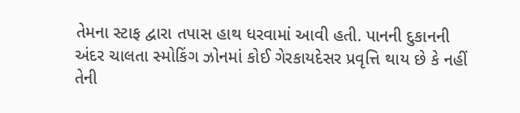તેમના સ્ટાફ દ્વારા તપાસ હાથ ધરવામાં આવી હતી. પાનની દુકાનની અંદર ચાલતા સ્મોકિંગ ઝોનમાં કોઈ ગેરકાયદેસર પ્રવૃત્તિ થાય છે કે નહીં તેની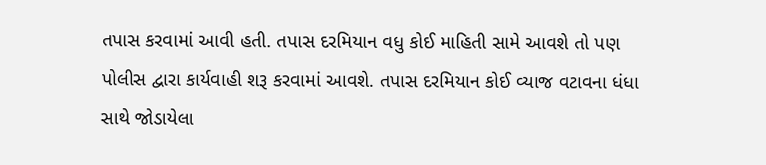તપાસ કરવામાં આવી હતી. તપાસ દરમિયાન વધુ કોઈ માહિતી સામે આવશે તો પણ પોલીસ દ્વારા કાર્યવાહી શરૂ કરવામાં આવશે. તપાસ દરમિયાન કોઈ વ્યાજ વટાવના ધંધા સાથે જોડાયેલા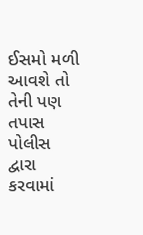ઈસમો મળી આવશે તો તેની પણ તપાસ પોલીસ દ્વારા કરવામાં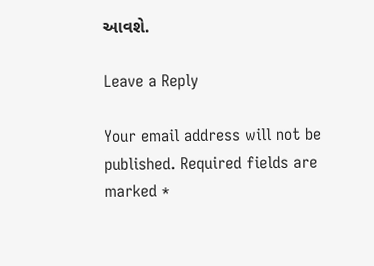આવશે.

Leave a Reply

Your email address will not be published. Required fields are marked *